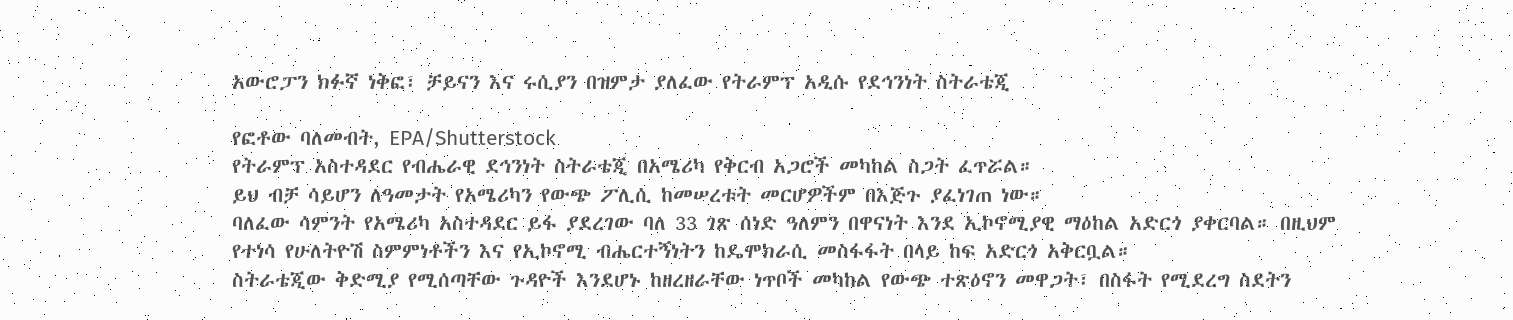አውሮፓን ክፉኛ ነቅፎ፣ ቻይናን እና ሩሲያን በዝምታ ያለፈው የትራምፕ አዲሱ የደኅንነት ስትራቴጂ

የፎቶው ባለመብት, EPA/Shutterstock
የትራምፕ አስተዳደር የብሔራዊ ደኅንነት ስትራቴጂ በአሜሪካ የቅርብ አጋሮች መካከል ስጋት ፈጥሯል።
ይህ ብቻ ሳይሆን ለዓመታት የአሜሪካን የውጭ ፖሊሲ ከመሠረቱት መርሆዎችም በእጅጉ ያፈነገጠ ነው።
ባለፈው ሳምንት የአሜሪካ አስተዳደር ይፋ ያደረገው ባለ 33 ገጽ ሰነድ ዓለምን በዋናነት እንደ ኢኮኖሚያዊ ማዕከል አድርጎ ያቀርባል። በዚህም የተነሳ የሁለትዮሽ ስምምነቶችን እና የኢኮኖሚ ብሔርተኝነትን ከዴሞክራሲ መስፋፋት በላይ ከፍ አድርጎ አቅርቧል።
ስትራቴጂው ቅድሚያ የሚሰጣቸው ጉዳዮች እንደሆኑ ከዘረዘራቸው ነጥቦች መካከል የውጭ ተጽዕኖን መዋጋት፣ በስፋት የሚደረግ ስደትን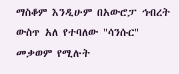ማስቆም እንዲሁም በአውሮፓ ኅብረት ውስጥ አለ የተባለው "ሳንሱር" መቃወም የሚሉት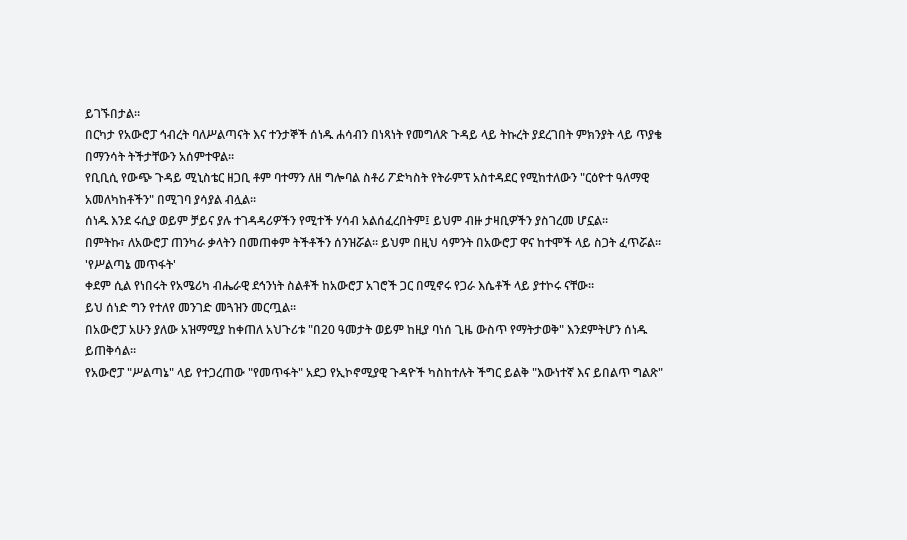ይገኙበታል።
በርካታ የአውሮፓ ኅብረት ባለሥልጣናት እና ተንታኞች ሰነዱ ሐሳብን በነጻነት የመግለጽ ጉዳይ ላይ ትኩረት ያደረገበት ምክንያት ላይ ጥያቄ በማንሳት ትችታቸውን አሰምተዋል።
የቢቢሲ የውጭ ጉዳይ ሚኒስቴር ዘጋቢ ቶም ባተማን ለዘ ግሎባል ስቶሪ ፖድካስት የትራምፕ አስተዳደር የሚከተለውን "ርዕዮተ ዓለማዊ አመለካከቶችን" በሚገባ ያሳያል ብሏል።
ሰነዱ እንደ ሩሲያ ወይም ቻይና ያሉ ተገዳዳሪዎችን የሚተች ሃሳብ አልሰፈረበትም፤ ይህም ብዙ ታዛቢዎችን ያስገረመ ሆኗል።
በምትኩ፣ ለአውሮፓ ጠንካራ ቃላትን በመጠቀም ትችቶችን ሰንዝሯል። ይህም በዚህ ሳምንት በአውሮፓ ዋና ከተሞች ላይ ስጋት ፈጥሯል።
'የሥልጣኔ መጥፋት'
ቀደም ሲል የነበሩት የአሜሪካ ብሔራዊ ደኅንነት ስልቶች ከአውሮፓ አገሮች ጋር በሚኖሩ የጋራ እሴቶች ላይ ያተኮሩ ናቸው።
ይህ ሰነድ ግን የተለየ መንገድ መጓዝን መርጧል።
በአውሮፓ አሁን ያለው አዝማሚያ ከቀጠለ አህጉሪቱ "በ20 ዓመታት ወይም ከዚያ ባነሰ ጊዜ ውስጥ የማትታወቅ" እንደምትሆን ሰነዱ ይጠቅሳል።
የአውሮፓ "ሥልጣኔ" ላይ የተጋረጠው "የመጥፋት" አደጋ የኢኮኖሚያዊ ጉዳዮች ካስከተሉት ችግር ይልቅ "እውነተኛ እና ይበልጥ ግልጽ"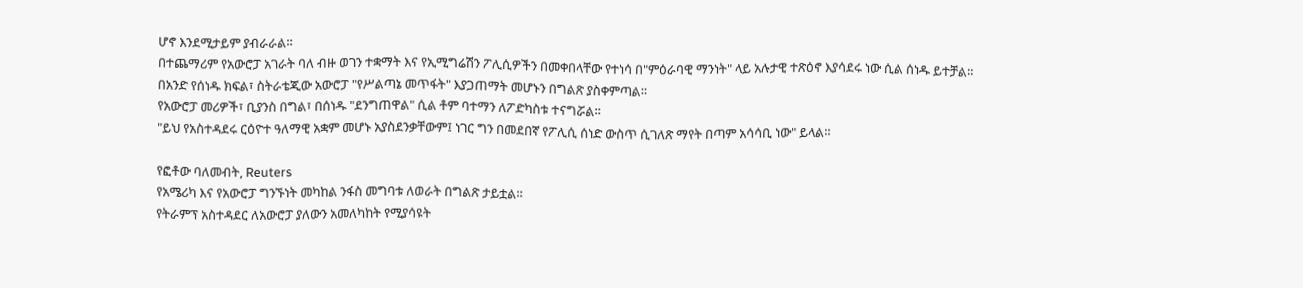ሆኖ እንደሚታይም ያብራራል።
በተጨማሪም የአውሮፓ አገራት ባለ ብዙ ወገን ተቋማት እና የኢሚግሬሽን ፖሊሲዎችን በመቀበላቸው የተነሳ በ"ምዕራባዊ ማንነት" ላይ አሉታዊ ተጽዕኖ እያሳደሩ ነው ሲል ሰነዱ ይተቻል።
በአንድ የሰነዱ ክፍል፣ ስትራቴጂው አውሮፓ "የሥልጣኔ መጥፋት" እያጋጠማት መሆኑን በግልጽ ያስቀምጣል።
የአውሮፓ መሪዎች፣ ቢያንስ በግል፣ በሰነዱ "ደንግጠዋል" ሲል ቶም ባተማን ለፖድካስቱ ተናግሯል።
"ይህ የአስተዳደሩ ርዕዮተ ዓለማዊ አቋም መሆኑ አያስደንቃቸውም፤ ነገር ግን በመደበኛ የፖሊሲ ሰነድ ውስጥ ሲገለጽ ማየት በጣም አሳሳቢ ነው" ይላል።

የፎቶው ባለመብት, Reuters
የአሜሪካ እና የአውሮፓ ግንኙነት መካከል ንፋስ መግባቱ ለወራት በግልጽ ታይቷል።
የትራምፕ አስተዳደር ለአውሮፓ ያለውን አመለካከት የሚያሳዩት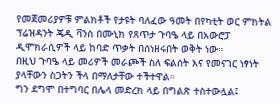የመጀመሪያዎቹ ምልክቶች የታዩት ባለፈው ዓመት በየካቲት ወር ምክትል ፕሬዝዳንት ጄዲ ቫንስ በሙኒክ የጸጥታ ጉባዔ ላይ በአውሮፓ ዲሞክራሲዎች ላይ ከባድ ጥቃት በሰነዘሩበት ወቅት ነው።
በዚህ ጉባዔ ላይ መሪዎች መራጮች ስለ ፍልሰት እና የመናገር ነፃነት ያላቸውን ስጋትን ችላ በማለታቸው ተችተዋል።
ግን ደግሞ በተግባር በሌላ መድረክ ላይ በግልጽ ተስተውሏል፤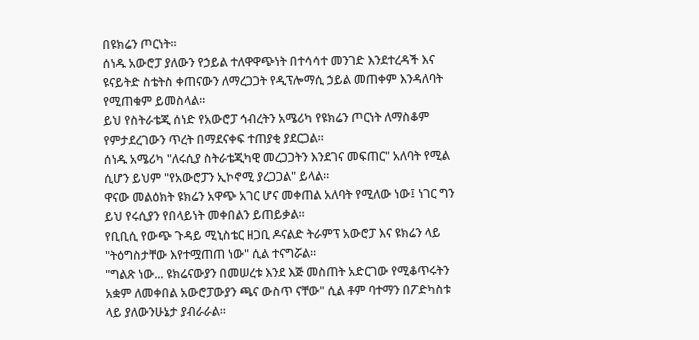በዩክሬን ጦርነት።
ሰነዱ አውሮፓ ያለውን የኃይል ተለዋዋጭነት በተሳሳተ መንገድ እንደተረዳች እና ዩናይትድ ስቴትስ ቀጠናውን ለማረጋጋት የዲፕሎማሲ ኃይል መጠቀም እንዳለባት የሚጠቁም ይመስላል።
ይህ የስትራቴጂ ሰነድ የአውሮፓ ኅብረትን አሜሪካ የዩክሬን ጦርነት ለማስቆም የምታደረገውን ጥረት በማደናቀፍ ተጠያቂ ያደርጋል።
ሰነዱ አሜሪካ "ለሩሲያ ስትራቴጂካዊ መረጋጋትን እንደገና መፍጠር" አለባት የሚል ሲሆን ይህም "የአውሮፓን ኢኮኖሚ ያረጋጋል" ይላል።
ዋናው መልዕክት ዩክሬን አዋጭ አገር ሆና መቀጠል አለባት የሚለው ነው፤ ነገር ግን ይህ የሩሲያን የበላይነት መቀበልን ይጠይቃል።
የቢቢሲ የውጭ ጉዳይ ሚኒስቴር ዘጋቢ ዶናልድ ትራምፕ አውሮፓ እና ዩክሬን ላይ "ትዕግስታቸው እየተሟጠጠ ነው" ሲል ተናግሯል።
"ግልጽ ነው... ዩክሬናውያን በመሠረቱ እንደ እጅ መስጠት አድርገው የሚቆጥሩትን አቋም ለመቀበል አውሮፓውያን ጫና ውስጥ ናቸው" ሲል ቶም ባተማን በፖድካስቱ ላይ ያለውንሁኔታ ያብራራል።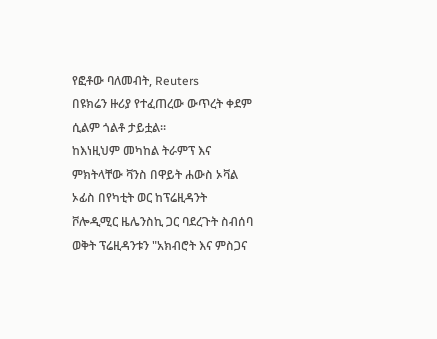የፎቶው ባለመብት, Reuters
በዩክሬን ዙሪያ የተፈጠረው ውጥረት ቀደም ሲልም ጎልቶ ታይቷል።
ከእነዚህም መካከል ትራምፕ እና ምክትላቸው ቫንስ በዋይት ሐውስ ኦቫል ኦፊስ በየካቲት ወር ከፕሬዚዳንት ቮሎዲሚር ዜሌንስኪ ጋር ባደረጉት ስብሰባ ወቅት ፕሬዚዳንቱን "አክብሮት እና ምስጋና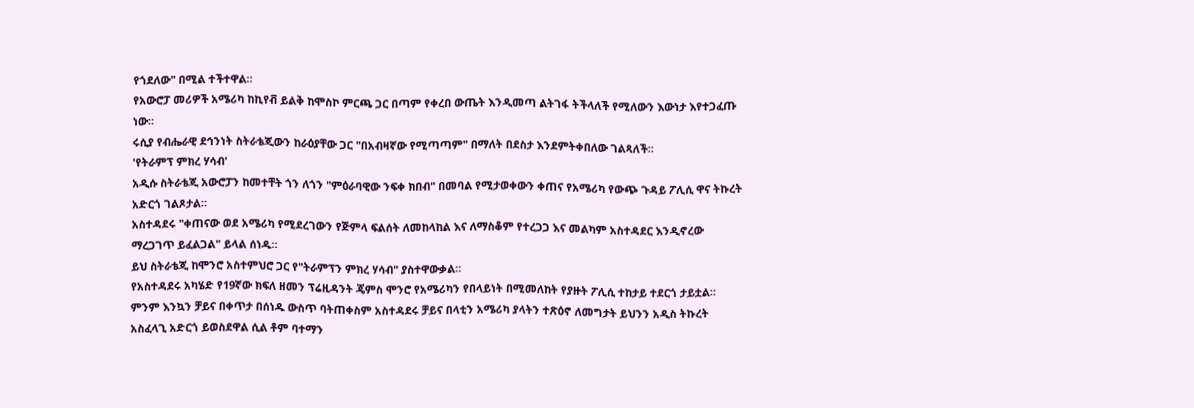የጎደለው" በሚል ተችተዋል።
የአውሮፓ መሪዎች አሜሪካ ከኪየቭ ይልቅ ከሞስኮ ምርጫ ጋር በጣም የቀረበ ውጤት እንዲመጣ ልትገፋ ትችላለች የሚለውን እውነታ እየተጋፈጡ ነው።
ሩሲያ የብሔራዊ ደኅንነት ስትራቴጂውን ከራዕያቸው ጋር "በአብዛኛው የሚጣጣም" በማለት በደስታ እንደምትቀበለው ገልጻለች።
'የትራምፕ ምክረ ሃሳብ'
አዲሱ ስትራቴጂ አውሮፓን ከመተቸት ጎን ለጎን "ምዕራባዊው ንፍቀ ክበብ" በመባል የሚታወቀውን ቀጠና የአሜሪካ የውጭ ጉዳይ ፖሊሲ ዋና ትኩረት አድርጎ ገልጾታል።
አስተዳደሩ "ቀጠናው ወደ አሜሪካ የሚደረገውን የጅምላ ፍልሰት ለመከላከል እና ለማስቆም የተረጋጋ እና መልካም አስተዳደር እንዲኖረው ማረጋገጥ ይፈልጋል" ይላል ሰነዱ።
ይህ ስትራቴጂ ከሞንሮ አስተምህሮ ጋር የ"ትራምፕን ምክረ ሃሳብ" ያስተዋውቃል።
የአስተዳደሩ አካሄድ የ19ኛው ክፍለ ዘመን ፕሬዚዳንት ጄምስ ሞንሮ የአሜሪካን የበላይነት በሚመለከት የያዙት ፖሊሲ ተከታይ ተደርጎ ታይቷል።
ምንም እንኳን ቻይና በቀጥታ በሰነዱ ውስጥ ባትጠቀስም አስተዳደሩ ቻይና በላቲን አሜሪካ ያላትን ተጽዕኖ ለመግታት ይህንን አዲስ ትኩረት አስፈላጊ አድርጎ ይወስደዋል ሲል ቶም ባተማን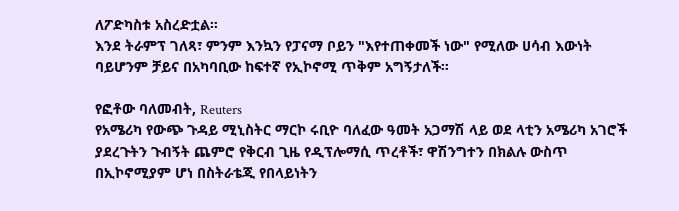ለፖድካስቱ አስረድቷል።
እንደ ትራምፕ ገለጻ፣ ምንም እንኳን የፓናማ ቦይን "እየተጠቀመች ነው" የሚለው ሀሳብ እውነት ባይሆንም ቻይና በአካባቢው ከፍተኛ የኢኮኖሚ ጥቅም አግኝታለች።

የፎቶው ባለመብት, Reuters
የአሜሪካ የውጭ ጉዳይ ሚኒስትር ማርኮ ሩቢዮ ባለፈው ዓመት አጋማሽ ላይ ወደ ላቲን አሜሪካ አገሮች ያደረጉትን ጉብኝት ጨምሮ የቅርብ ጊዜ የዲፕሎማሲ ጥረቶች፣ ዋሽንግተን በክልሉ ውስጥ በኢኮኖሚያም ሆነ በስትራቴጂ የበላይነትን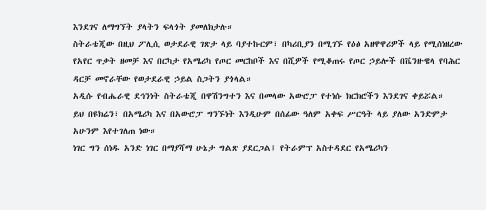እንደገና ለማግኘት ያላትን ፍላጎት ያመለክታሉ።
ስትራቴጂው በዚህ ፖሊሲ ወታደራዊ ገጽታ ላይ ባያተኩርም፣ በካሪቢያን በሚገኙ የዕፅ አዘዋዋሪዎች ላይ የሚሰነዘረው የአየር ጥቃት ዘመቻ እና በርካታ የአሜሪካ የጦር መርከቦች እና በሺዎች የሚቆጠሩ የጦር ኃይሎች በቬንዙዌላ የባሕር ዳርቻ መኖራቸው የወታደራዊ ኃይል ስጋትን ያጎላል።
አዲሱ የብሔራዊ ደኅንነት ስትራቴጂ በዋሽንግተን እና በመላው አውሮፓ የተነሱ ክርክሮችን እንደገና ቀይሯል።
ይህ በዩክሬን፣ በአሜሪካ እና በአውሮፓ ግንኙነት እንዲሁም በሰፊው ዓለም አቀፍ ሥርዓት ላይ ያለው አንድምታ አሁንም እየተገለጠ ነው።
ነገር ግን ሰነዱ አንድ ነገር በማያሻማ ሁኔታ ግልጽ ያደርጋል፤ የትራምፕ አስተዳደር የአሜሪካን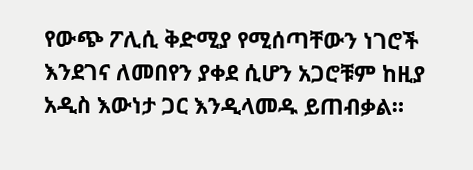የውጭ ፖሊሲ ቅድሚያ የሚሰጣቸውን ነገሮች እንደገና ለመበየን ያቀደ ሲሆን አጋሮቹም ከዚያ አዲስ እውነታ ጋር እንዲላመዱ ይጠብቃል።